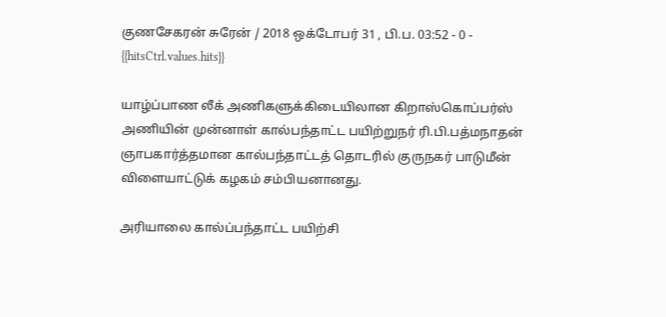குணசேகரன் சுரேன் / 2018 ஒக்டோபர் 31 , பி.ப. 03:52 - 0 - {{hitsCtrl.values.hits}}

யாழ்ப்பாண லீக் அணிகளுக்கிடையிலான கிறாஸ்கொப்பர்ஸ் அணியின் முன்னாள் கால்பந்தாட்ட பயிற்றுநர் ரி.பி.பத்மநாதன் ஞாபகார்த்தமான கால்பந்தாட்டத் தொடரில் குருநகர் பாடுமீன் விளையாட்டுக் கழகம் சம்பியனானது.

அரியாலை கால்ப்பந்தாட்ட பயிற்சி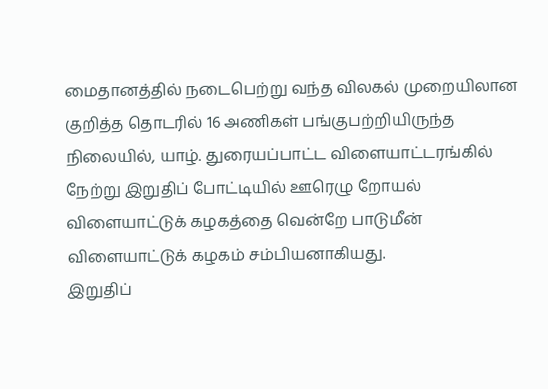மைதானத்தில் நடைபெற்று வந்த விலகல் முறையிலான குறித்த தொடரில் 16 அணிகள் பங்குபற்றியிருந்த நிலையில், யாழ். துரையப்பாட்ட விளையாட்டரங்கில் நேற்று இறுதிப் போட்டியில் ஊரெழு றோயல் விளையாட்டுக் கழகத்தை வென்றே பாடுமீன் விளையாட்டுக் கழகம் சம்பியனாகியது.
இறுதிப்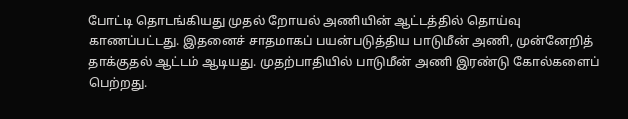போட்டி தொடங்கியது முதல் றோயல் அணியின் ஆட்டத்தில் தொய்வு காணப்பட்டது. இதனைச் சாதமாகப் பயன்படுத்திய பாடுமீன் அணி, முன்னேறித் தாக்குதல் ஆட்டம் ஆடியது. முதற்பாதியில் பாடுமீன் அணி இரண்டு கோல்களைப் பெற்றது.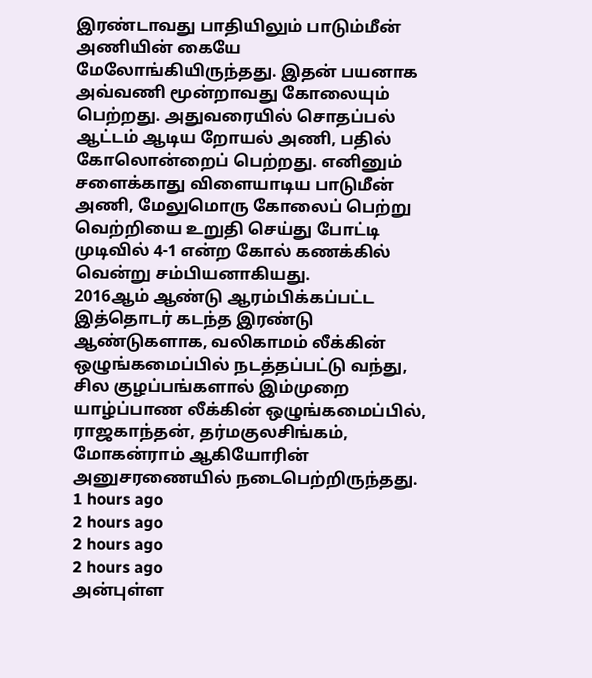இரண்டாவது பாதியிலும் பாடும்மீன் அணியின் கையே மேலோங்கியிருந்தது. இதன் பயனாக அவ்வணி மூன்றாவது கோலையும் பெற்றது. அதுவரையில் சொதப்பல் ஆட்டம் ஆடிய றோயல் அணி, பதில் கோலொன்றைப் பெற்றது. எனினும் சளைக்காது விளையாடிய பாடுமீன் அணி, மேலுமொரு கோலைப் பெற்று வெற்றியை உறுதி செய்து போட்டி முடிவில் 4-1 என்ற கோல் கணக்கில் வென்று சம்பியனாகியது.
2016ஆம் ஆண்டு ஆரம்பிக்கப்பட்ட இத்தொடர் கடந்த இரண்டு ஆண்டுகளாக, வலிகாமம் லீக்கின் ஒழுங்கமைப்பில் நடத்தப்பட்டு வந்து, சில குழப்பங்களால் இம்முறை யாழ்ப்பாண லீக்கின் ஒழுங்கமைப்பில், ராஜகாந்தன், தர்மகுலசிங்கம், மோகன்ராம் ஆகியோரின் அனுசரணையில் நடைபெற்றிருந்தது.
1 hours ago
2 hours ago
2 hours ago
2 hours ago
அன்புள்ள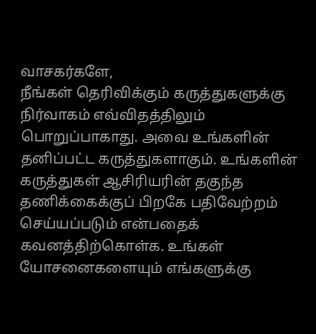வாசகர்களே,
நீங்கள் தெரிவிக்கும் கருத்துகளுக்கு நிர்வாகம் எவ்விதத்திலும் பொறுப்பாகாது. அவை உங்களின் தனிப்பட்ட கருத்துகளாகும். உங்களின் கருத்துகள் ஆசிரியரின் தகுந்த தணிக்கைக்குப் பிறகே பதிவேற்றம் செய்யப்படும் என்பதைக் கவனத்திற்கொள்க. உங்கள் யோசனைகளையும் எங்களுக்கு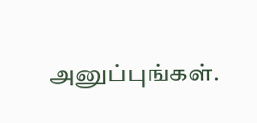அனுப்புங்கள்.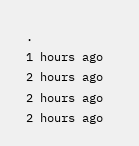.
1 hours ago
2 hours ago
2 hours ago
2 hours ago